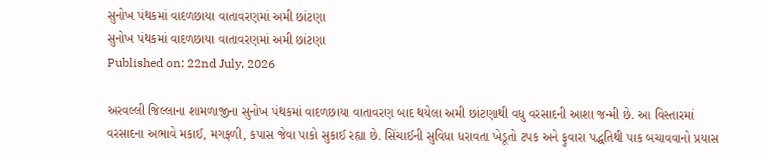સુનોખ પંથકમાં વાદળછાયા વાતાવરણમાં અમી છાંટણા
સુનોખ પંથકમાં વાદળછાયા વાતાવરણમાં અમી છાંટણા
Published on: 22nd July, 2026

અરવલ્લી જિલ્લાના શામળાજીના સુનોખ પંથકમાં વાદળછાયા વાતાવરણ બાદ થયેલા અમી છાંટણાથી વધુ વરસાદની આશા જન્મી છે. આ વિસ્તારમાં વરસાદના અભાવે મકાઈ, મગફ્ળી, કપાસ જેવા પાકો સુકાઈ રહ્યા છે. સિંચાઈની સુવિધા ધરાવતા ખેડૂતો ટપક અને ફુવારા પદ્ધતિથી પાક બચાવવાનો પ્રયાસ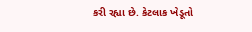કરી રહ્યા છે. કેટલાક ખેડૂતો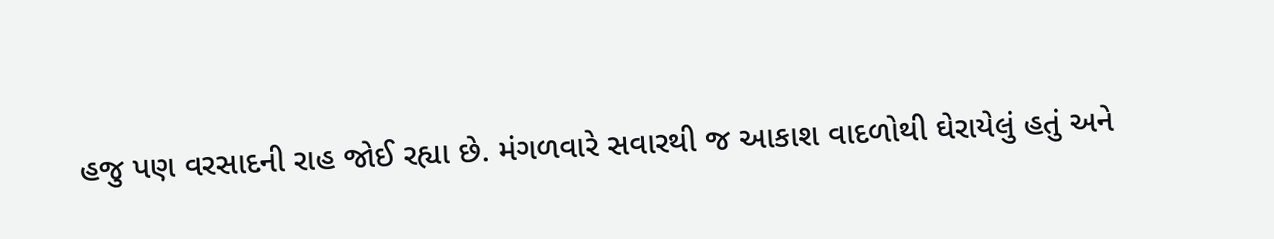હજુ પણ વરસાદની રાહ જોઈ રહ્યા છે. મંગળવારે સવારથી જ આકાશ વાદળોથી ઘેરાયેલું હતું અને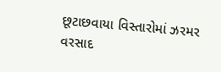છૂટાછવાયા વિસ્તારોમાં ઝરમર વરસાદ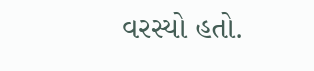વરસ્યો હતો.